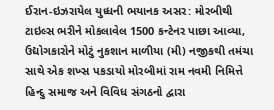ઈરાન-ઇઝરાયેલ યુધ્ધની ભયાનક અસર: મોરબીથી ટાઇલ્સ ભરીને મોકલાવેલ 1500 કન્ટેનર પાછા આવ્યા, ઉદ્યોગકારોને મોટું નુકશાન માળીયા (મી) નજીકથી તમંચા સાથે એક શખ્સ પકડાયો મોરબીમાં રામ નવમી નિમિત્તે હિન્દુ સમાજ અને વિવિધ સંગઠનો દ્વારા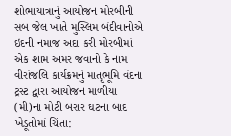શોભાયાત્રાનું આયોજન મોરબીની સબ જેલ ખાતે મુસ્લિમ બંદીવાનોએ ઇદની નમાજ અદા કરી મોરબીમાં એક શામ અમર જવાનો કે નામ વીરાંજલિ કાર્યક્રમનું માતૃભૂમિ વંદના ટ્રસ્ટ દ્વારા આયોજન માળીયા (મી)ના મોટી બરાર ઘટના બાદ ખેડૂતોમાં ચિંતા: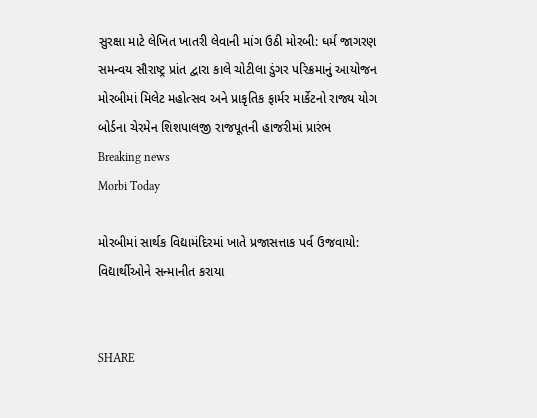સુરક્ષા માટે લેખિત ખાતરી લેવાની માંગ ઉઠી મોરબી: ધર્મ જાગરણ સમન્વય સૌરાષ્ટ્ર પ્રાંત દ્વારા કાલે ચોટીલા ડુંગર પરિક્રમાનું આયોજન મોરબીમાં મિલેટ મહોત્સવ અને પ્રાકૃતિક ફાર્મર માર્કેટનો રાજ્ય યોગ બોર્ડના ચેરમેન શિશપાલજી રાજપૂતની હાજરીમાં પ્રારંભ
Breaking news
Morbi Today

મોરબીમાં સાર્થક વિદ્યામંદિરમાં ખાતે પ્રજાસત્તાક પર્વ ઉજવાયો: વિદ્યાર્થીઓને સન્માનીત કરાયા


SHARE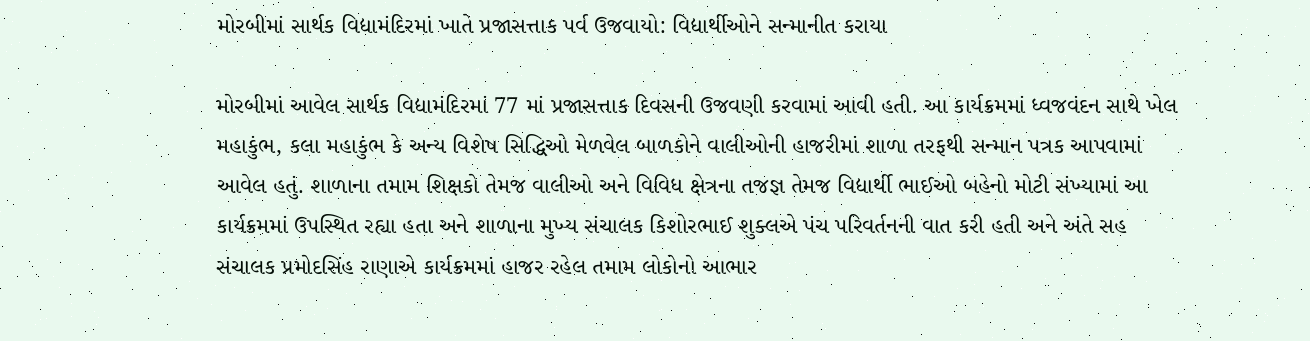મોરબીમાં સાર્થક વિદ્યામંદિરમાં ખાતે પ્રજાસત્તાક પર્વ ઉજવાયો: વિદ્યાર્થીઓને સન્માનીત કરાયા

મોરબીમાં આવેલ સાર્થક વિદ્યામંદિરમાં 77 માં પ્રજાસત્તાક દિવસની ઉજવણી કરવામાં આવી હતી. આ કાર્યક્રમમાં ધ્વજવંદન સાથે ખેલ મહાકુંભ, કલા મહાકુંભ કે અન્ય વિશેષ સિદ્ધિઓ મેળવેલ બાળકોને વાલીઓની હાજરીમાં શાળા તરફથી સન્માન પત્રક આપવામાં આવેલ હતું. શાળાના તમામ શિક્ષકો તેમજ વાલીઓ અને વિવિધ ક્ષેત્રના તજજ્ઞ તેમજ વિદ્યાર્થી ભાઈઓ બહેનો મોટી સંખ્યામાં આ કાર્યક્રમમાં ઉપસ્થિત રહ્યા હતા અને શાળાના મુખ્ય સંચાલક કિશોરભાઈ શુક્લએ પંચ પરિવર્તનની વાત કરી હતી અને અંતે સહ સંચાલક પ્રમોદસિંહ રાણાએ કાર્યક્રમમાં હાજર રહેલ તમામ લોકોનો આભાર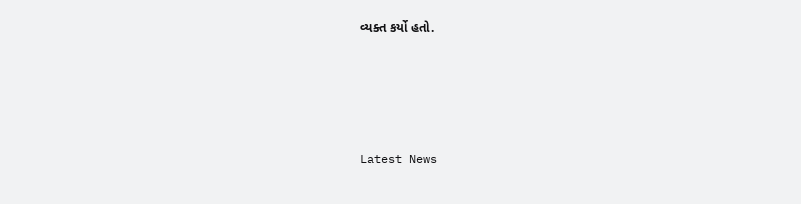વ્યક્ત કર્યો હતો.






Latest News